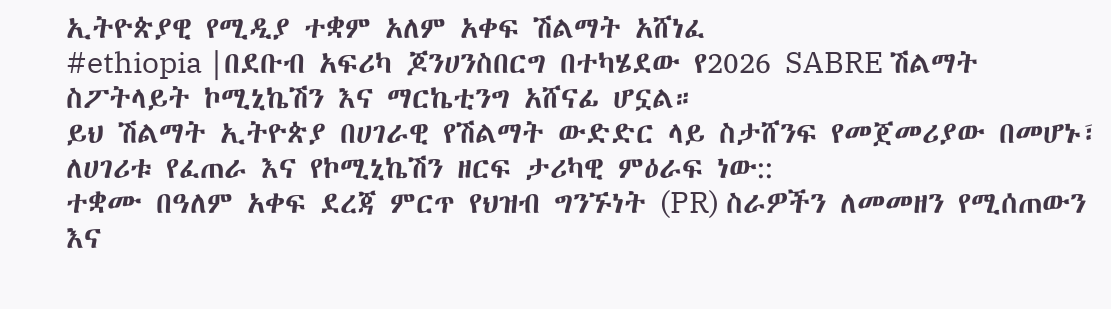ኢትዮጵያዊ የሚዲያ ተቋም አለም አቀፍ ሽልማት አሸነፈ
#ethiopia |በደቡብ አፍሪካ ጆንሀንስበርግ በተካሄደው የ2026 SABRE ሽልማት
ስፖትላይት ኮሚኒኬሽን እና ማርኬቲንግ አሸናፊ ሆኗል።
ይህ ሽልማት ኢትዮጵያ በሀገራዊ የሽልማት ውድድር ላይ ስታሸንፍ የመጀመሪያው በመሆኑ፣ ለሀገሪቱ የፈጠራ እና የኮሚኒኬሽን ዘርፍ ታሪካዊ ምዕራፍ ነው::
ተቋሙ በዓለም አቀፍ ደረጃ ምርጥ የህዝብ ግንኙነት (PR) ስራዎችን ለመመዘን የሚሰጠውን እና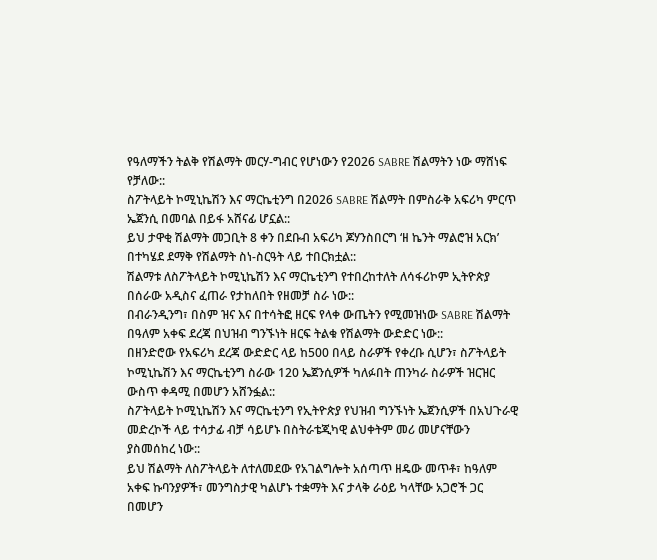የዓለማችን ትልቅ የሽልማት መርሃ-ግብር የሆነውን የ2026 SABRE ሽልማትን ነው ማሸነፍ የቻለው::
ስፖትላይት ኮሚኒኬሽን እና ማርኬቲንግ በ2026 SABRE ሽልማት በምስራቅ አፍሪካ ምርጥ ኤጀንሲ በመባል በይፋ አሸናፊ ሆኗል::
ይህ ታዋቂ ሽልማት መጋቢት 8 ቀን በደቡብ አፍሪካ ጆሃንስበርግ ‘ዘ ኬንት ማልሮዝ አርክ’ በተካሄደ ደማቅ የሽልማት ስነ-ስርዓት ላይ ተበርክቷል::
ሽልማቱ ለስፖትላይት ኮሚኒኬሽን እና ማርኬቲንግ የተበረከተለት ለሳፋሪኮም ኢትዮጵያ በሰራው አዲስና ፈጠራ የታከለበት የዘመቻ ስራ ነው::
በብራንዲንግ፣ በስም ዝና እና በተሳትፎ ዘርፍ የላቀ ውጤትን የሚመዝነው SABRE ሽልማት በዓለም አቀፍ ደረጃ በህዝብ ግንኙነት ዘርፍ ትልቁ የሽልማት ውድድር ነው::
በዘንድሮው የአፍሪካ ደረጃ ውድድር ላይ ከ500 በላይ ስራዎች የቀረቡ ሲሆን፣ ስፖትላይት ኮሚኒኬሽን እና ማርኬቲንግ ስራው 120 ኤጀንሲዎች ካለፉበት ጠንካራ ስራዎች ዝርዝር ውስጥ ቀዳሚ በመሆን አሸንፏል::
ስፖትላይት ኮሚኒኬሽን እና ማርኬቲንግ የኢትዮጵያ የህዝብ ግንኙነት ኤጀንሲዎች በአህጉራዊ መድረኮች ላይ ተሳታፊ ብቻ ሳይሆኑ በስትራቴጂካዊ ልህቀትም መሪ መሆናቸውን ያስመሰከረ ነው::
ይህ ሽልማት ለስፖትላይት ለተለመደው የአገልግሎት አሰጣጥ ዘዴው መጥቶ፣ ከዓለም አቀፍ ኩባንያዎች፣ መንግስታዊ ካልሆኑ ተቋማት እና ታላቅ ራዕይ ካላቸው አጋሮች ጋር በመሆን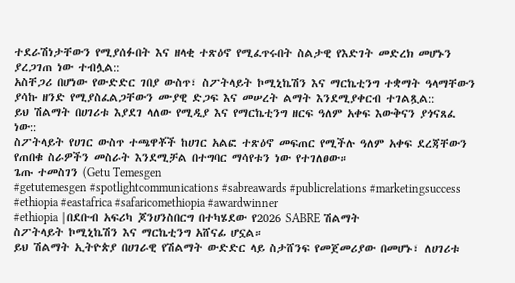ተደራሽነታቸውን የሚያሰፉበት እና ዘላቂ ተጽዕኖ የሚፈጥሩበት ስልታዊ የእድገት መድረክ መሆኑን ያረጋገጠ ነው ተብሏል::
አስቸጋሪ በሆነው የውድድር ገበያ ውስጥ፣ ስፖትላይት ኮሚኒኬሽን እና ማርኬቲንግ ተቋማት ዓላማቸውን ያሳኩ ዘንድ የሚያስፈልጋቸውን ሙያዊ ድጋፍ እና መሠረት ልማት እንደሚያቀርብ ተገልጿል::
ይህ ሽልማት በሀገሪቱ እያደገ ላለው የሚዲያ እና የማርኬቲንግ ዘርፍ ዓለም አቀፍ እውቅናን ያጎናጸፈ ነው::
ስፖትላይት የሀገር ውስጥ ተጫዋቾች ከሀገር አልፎ ተጽዕኖ መፍጠር የሚችሉ ዓለም አቀፍ ደረጃቸውን የጠበቁ ስራዎችን መስራት እንደሚቻል በተግባር ማሳየቱን ነው የተገለፀው።
ጌጡ ተመስገን (Getu Temesgen
#getutemesgen #spotlightcommunications #sabreawards #publicrelations #marketingsuccess #ethiopia #eastafrica #safaricomethiopia #awardwinner
#ethiopia |በደቡብ አፍሪካ ጆንሀንስበርግ በተካሄደው የ2026 SABRE ሽልማት
ስፖትላይት ኮሚኒኬሽን እና ማርኬቲንግ አሸናፊ ሆኗል።
ይህ ሽልማት ኢትዮጵያ በሀገራዊ የሽልማት ውድድር ላይ ስታሸንፍ የመጀመሪያው በመሆኑ፣ ለሀገሪቱ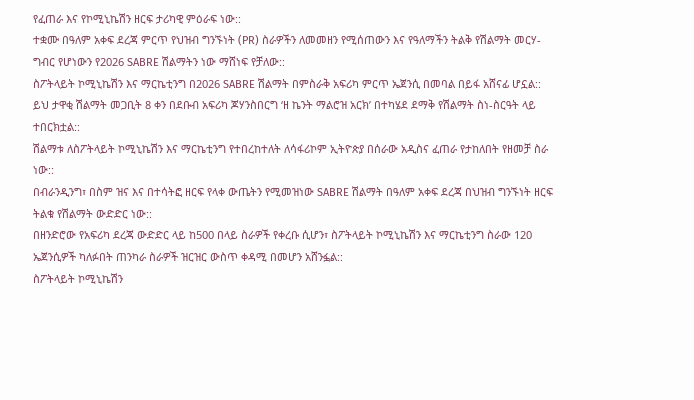የፈጠራ እና የኮሚኒኬሽን ዘርፍ ታሪካዊ ምዕራፍ ነው::
ተቋሙ በዓለም አቀፍ ደረጃ ምርጥ የህዝብ ግንኙነት (PR) ስራዎችን ለመመዘን የሚሰጠውን እና የዓለማችን ትልቅ የሽልማት መርሃ-ግብር የሆነውን የ2026 SABRE ሽልማትን ነው ማሸነፍ የቻለው::
ስፖትላይት ኮሚኒኬሽን እና ማርኬቲንግ በ2026 SABRE ሽልማት በምስራቅ አፍሪካ ምርጥ ኤጀንሲ በመባል በይፋ አሸናፊ ሆኗል::
ይህ ታዋቂ ሽልማት መጋቢት 8 ቀን በደቡብ አፍሪካ ጆሃንስበርግ ‘ዘ ኬንት ማልሮዝ አርክ’ በተካሄደ ደማቅ የሽልማት ስነ-ስርዓት ላይ ተበርክቷል::
ሽልማቱ ለስፖትላይት ኮሚኒኬሽን እና ማርኬቲንግ የተበረከተለት ለሳፋሪኮም ኢትዮጵያ በሰራው አዲስና ፈጠራ የታከለበት የዘመቻ ስራ ነው::
በብራንዲንግ፣ በስም ዝና እና በተሳትፎ ዘርፍ የላቀ ውጤትን የሚመዝነው SABRE ሽልማት በዓለም አቀፍ ደረጃ በህዝብ ግንኙነት ዘርፍ ትልቁ የሽልማት ውድድር ነው::
በዘንድሮው የአፍሪካ ደረጃ ውድድር ላይ ከ500 በላይ ስራዎች የቀረቡ ሲሆን፣ ስፖትላይት ኮሚኒኬሽን እና ማርኬቲንግ ስራው 120 ኤጀንሲዎች ካለፉበት ጠንካራ ስራዎች ዝርዝር ውስጥ ቀዳሚ በመሆን አሸንፏል::
ስፖትላይት ኮሚኒኬሽን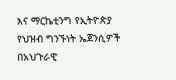እና ማርኬቲንግ የኢትዮጵያ የህዝብ ግንኙነት ኤጀንሲዎች በአህጉራዊ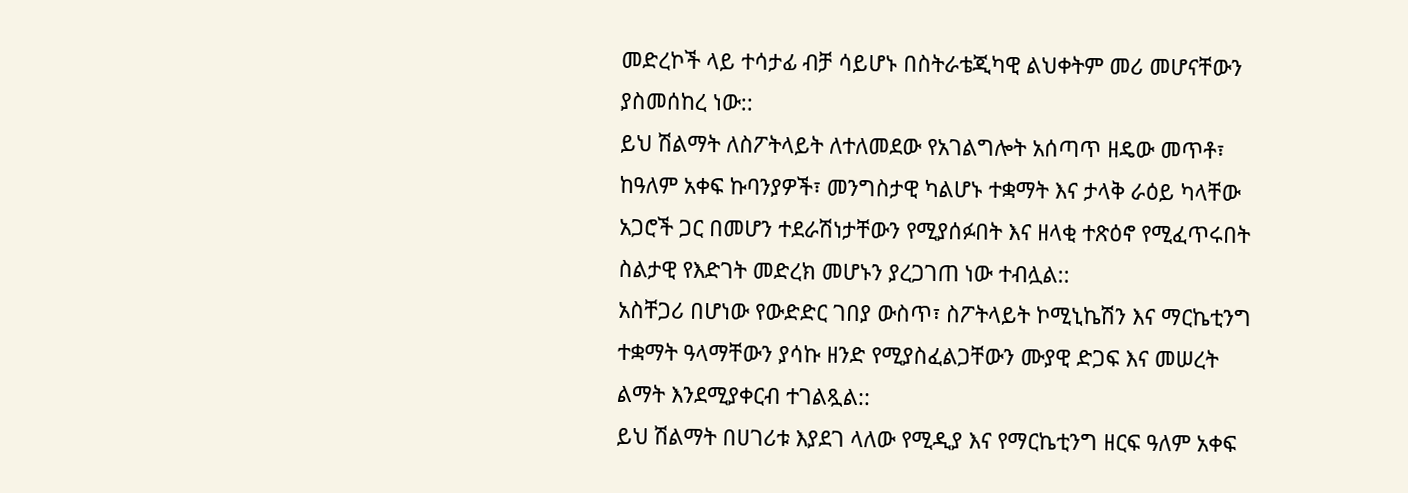መድረኮች ላይ ተሳታፊ ብቻ ሳይሆኑ በስትራቴጂካዊ ልህቀትም መሪ መሆናቸውን ያስመሰከረ ነው::
ይህ ሽልማት ለስፖትላይት ለተለመደው የአገልግሎት አሰጣጥ ዘዴው መጥቶ፣ ከዓለም አቀፍ ኩባንያዎች፣ መንግስታዊ ካልሆኑ ተቋማት እና ታላቅ ራዕይ ካላቸው አጋሮች ጋር በመሆን ተደራሽነታቸውን የሚያሰፉበት እና ዘላቂ ተጽዕኖ የሚፈጥሩበት ስልታዊ የእድገት መድረክ መሆኑን ያረጋገጠ ነው ተብሏል::
አስቸጋሪ በሆነው የውድድር ገበያ ውስጥ፣ ስፖትላይት ኮሚኒኬሽን እና ማርኬቲንግ ተቋማት ዓላማቸውን ያሳኩ ዘንድ የሚያስፈልጋቸውን ሙያዊ ድጋፍ እና መሠረት ልማት እንደሚያቀርብ ተገልጿል::
ይህ ሽልማት በሀገሪቱ እያደገ ላለው የሚዲያ እና የማርኬቲንግ ዘርፍ ዓለም አቀፍ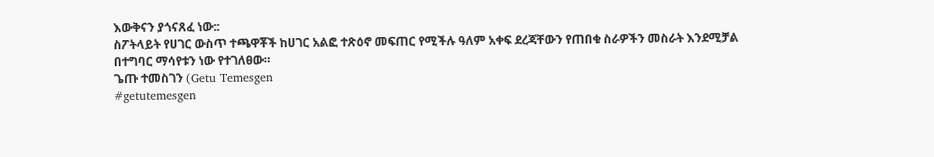እውቅናን ያጎናጸፈ ነው::
ስፖትላይት የሀገር ውስጥ ተጫዋቾች ከሀገር አልፎ ተጽዕኖ መፍጠር የሚችሉ ዓለም አቀፍ ደረጃቸውን የጠበቁ ስራዎችን መስራት እንደሚቻል በተግባር ማሳየቱን ነው የተገለፀው።
ጌጡ ተመስገን (Getu Temesgen
#getutemesgen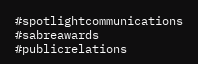#spotlightcommunications #sabreawards #publicrelations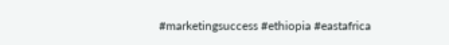#marketingsuccess #ethiopia #eastafrica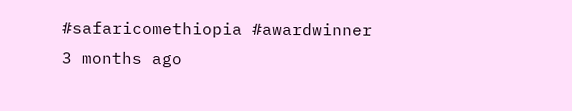#safaricomethiopia #awardwinner
3 months ago